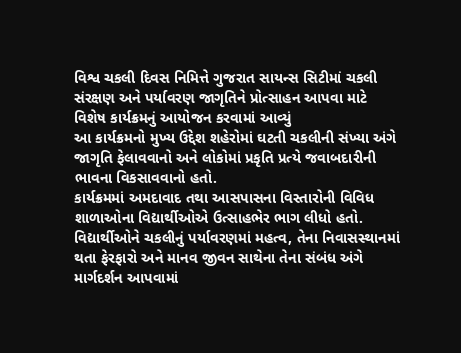વિશ્વ ચકલી દિવસ નિમિત્તે ગુજરાત સાયન્સ સિટીમાં ચકલી સંરક્ષણ અને પર્યાવરણ જાગૃતિને પ્રોત્સાહન આપવા માટે વિશેષ કાર્યક્રમનું આયોજન કરવામાં આવ્યું
આ કાર્યક્રમનો મુખ્ય ઉદ્દેશ શહેરોમાં ઘટતી ચકલીની સંખ્યા અંગે જાગૃતિ ફેલાવવાનો અને લોકોમાં પ્રકૃતિ પ્રત્યે જવાબદારીની ભાવના વિકસાવવાનો હતો.
કાર્યક્રમમાં અમદાવાદ તથા આસપાસના વિસ્તારોની વિવિધ શાળાઓના વિદ્યાર્થીઓએ ઉત્સાહભેર ભાગ લીધો હતો. વિદ્યાર્થીઓને ચકલીનું પર્યાવરણમાં મહત્વ, તેના નિવાસસ્થાનમાં થતા ફેરફારો અને માનવ જીવન સાથેના તેના સંબંધ અંગે માર્ગદર્શન આપવામાં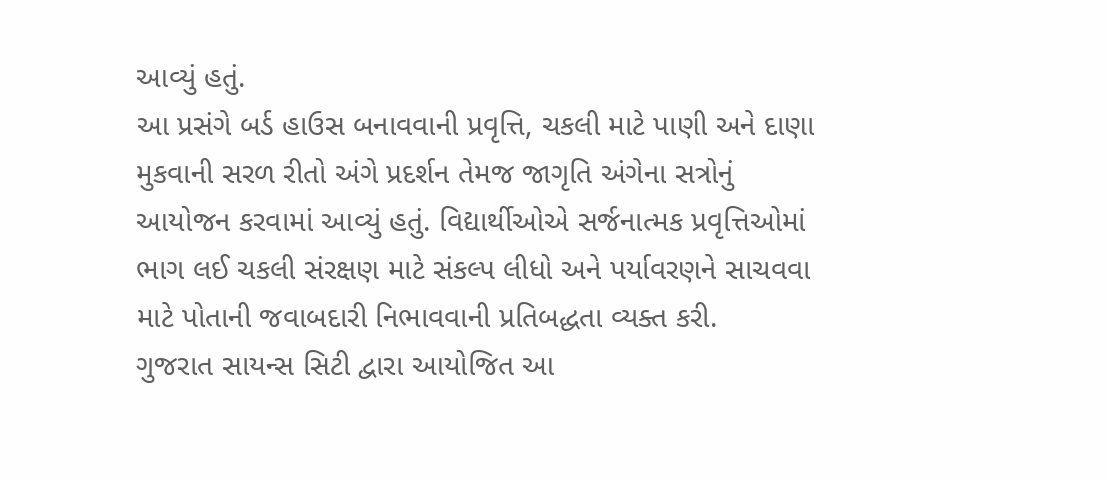આવ્યું હતું.
આ પ્રસંગે બર્ડ હાઉસ બનાવવાની પ્રવૃત્તિ, ચકલી માટે પાણી અને દાણા મુકવાની સરળ રીતો અંગે પ્રદર્શન તેમજ જાગૃતિ અંગેના સત્રોનું આયોજન કરવામાં આવ્યું હતું. વિદ્યાર્થીઓએ સર્જનાત્મક પ્રવૃત્તિઓમાં ભાગ લઈ ચકલી સંરક્ષણ માટે સંકલ્પ લીધો અને પર્યાવરણને સાચવવા માટે પોતાની જવાબદારી નિભાવવાની પ્રતિબદ્ધતા વ્યક્ત કરી.
ગુજરાત સાયન્સ સિટી દ્વારા આયોજિત આ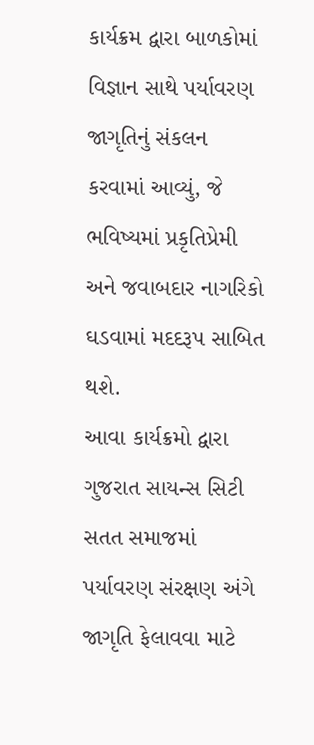કાર્યક્રમ દ્વારા બાળકોમાં વિજ્ઞાન સાથે પર્યાવરણ જાગૃતિનું સંકલન કરવામાં આવ્યું, જે ભવિષ્યમાં પ્રકૃતિપ્રેમી અને જવાબદાર નાગરિકો ઘડવામાં મદદરૂપ સાબિત થશે.
આવા કાર્યક્રમો દ્વારા ગુજરાત સાયન્સ સિટી સતત સમાજમાં પર્યાવરણ સંરક્ષણ અંગે જાગૃતિ ફેલાવવા માટે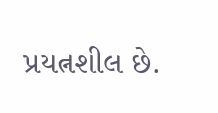પ્રયત્નશીલ છે.